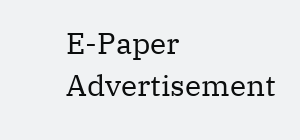E-Paper
Advertisement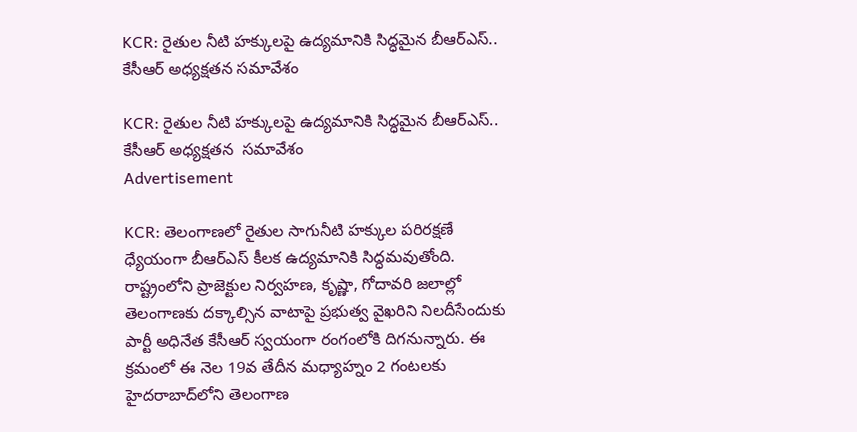KCR: రైతుల నీటి హక్కులపై ఉద్యమానికి సిద్ధమైన బీఆర్ఎస్.. కేసీఆర్ అధ్యక్షతన సమావేశం

KCR: రైతుల నీటి హక్కులపై ఉద్యమానికి సిద్ధమైన బీఆర్ఎస్.. కేసీఆర్ అధ్యక్షతన  సమావేశం
Advertisement

KCR: తెలంగాణలో రైతుల సాగునీటి హక్కుల పరిరక్షణే ధ్యేయంగా బీఆర్ఎస్ కీలక ఉద్యమానికి సిద్ధమవుతోంది. రాష్ట్రంలోని ప్రాజెక్టుల నిర్వహణ, కృష్ణా, గోదావరి జలాల్లో తెలంగాణకు దక్కాల్సిన వాటాపై ప్రభుత్వ వైఖరిని నిలదీసేందుకు పార్టీ అధినేత కేసీఆర్ స్వయంగా రంగంలోకి దిగనున్నారు. ఈ క్రమంలో ఈ నెల 19వ తేదీన మధ్యాహ్నం 2 గంటలకు హైదరాబాద్‌లోని తెలంగాణ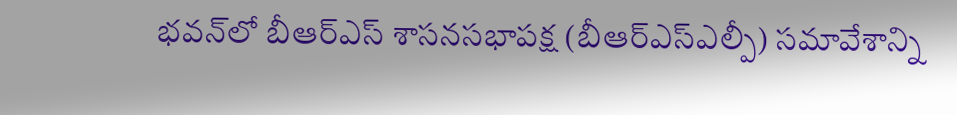భవన్‌లో బీఆర్ఎస్ శాసనసభాపక్ష (బీఆర్ఎస్ఎల్పీ) సమావేశాన్ని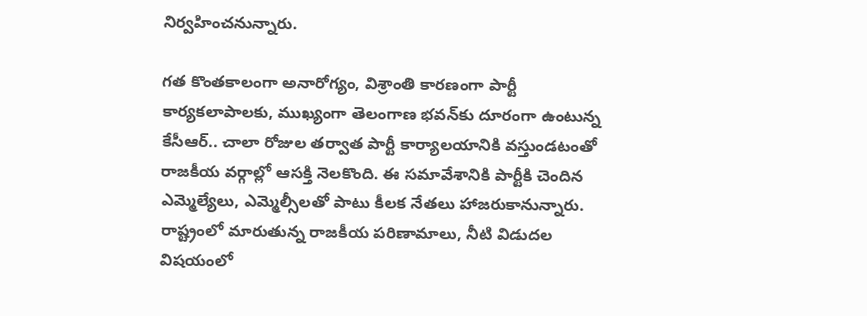నిర్వహించనున్నారు.

గత కొంతకాలంగా అనారోగ్యం, విశ్రాంతి కారణంగా పార్టీ కార్యకలాపాలకు, ముఖ్యంగా తెలంగాణ భవన్‌కు దూరంగా ఉంటున్న కేసీఆర్.. చాలా రోజుల తర్వాత పార్టీ కార్యాలయానికి వస్తుండటంతో రాజకీయ వర్గాల్లో ఆసక్తి నెలకొంది. ఈ సమావేశానికి పార్టీకి చెందిన ఎమ్మెల్యేలు, ఎమ్మెల్సీలతో పాటు కీలక నేతలు హాజరుకానున్నారు. రాష్ట్రంలో మారుతున్న రాజకీయ పరిణామాలు, నీటి విడుదల విషయంలో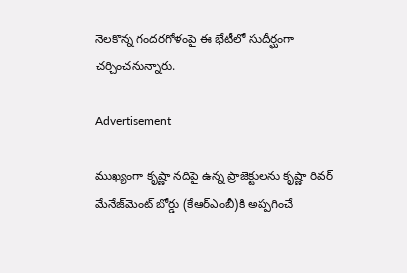నెలకొన్న గందరగోళంపై ఈ భేటీలో సుదీర్ఘంగా చర్చించనున్నారు.

Advertisement

ముఖ్యంగా కృష్ణా నదిపై ఉన్న ప్రాజెక్టులను కృష్ణా రివర్ మేనేజ్‌మెంట్ బోర్డు (కేఆర్ఎంబీ)కి అప్పగించే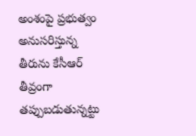అంశంపై ప్రభుత్వం అనుసరిస్తున్న తీరును కేసీఆర్ తీవ్రంగా తప్పుబడుతున్నట్టు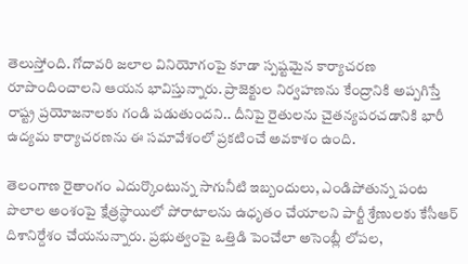తెలుస్తోంది. గోదావరి జలాల వినియోగంపై కూడా స్పష్టమైన కార్యాచరణ రూపొందించాలని ఆయన భావిస్తున్నారు. ప్రాజెక్టుల నిర్వహణను కేంద్రానికి అప్పగిస్తే రాష్ట్ర ప్రయోజనాలకు గండి పడుతుందని.. దీనిపై రైతులను చైతన్యపరచడానికి భారీ ఉద్యమ కార్యాచరణను ఈ సమావేశంలో ప్రకటించే అవకాశం ఉంది.

తెలంగాణ రైతాంగం ఎదుర్కొంటున్న సాగునీటి ఇబ్బందులు, ఎండిపోతున్న పంట పొలాల అంశంపై క్షేత్రస్థాయిలో పోరాటాలను ఉధృతం చేయాలని పార్టీ శ్రేణులకు కేసీఆర్ దిశానిర్దేశం చేయనున్నారు. ప్రభుత్వంపై ఒత్తిడి పెంచేలా అసెంబ్లీ లోపల,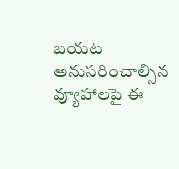బయట అనుసరించాల్సిన వ్యూహాలపై ఈ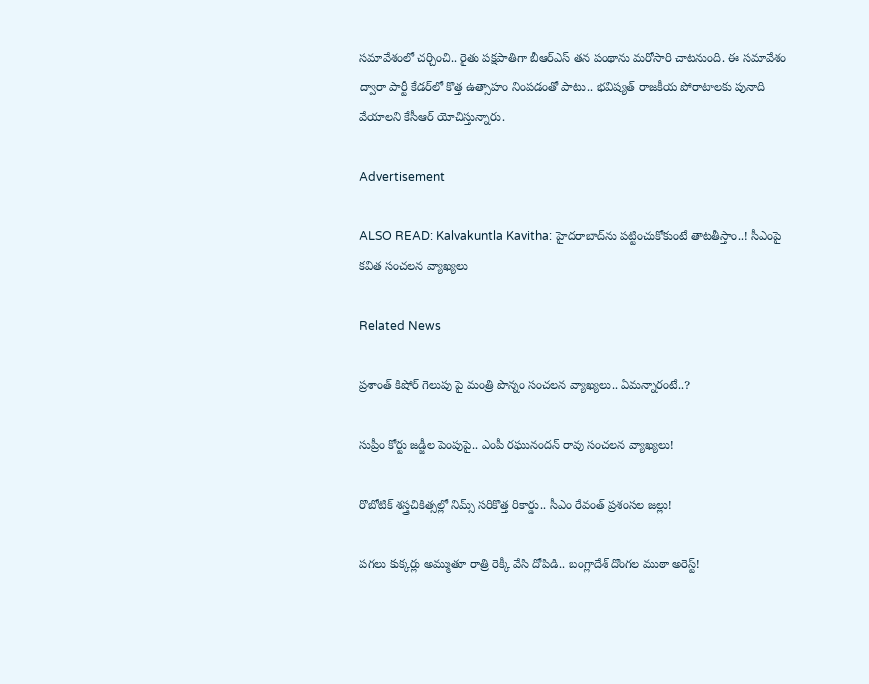సమావేశంలో చర్చించి.. రైతు పక్షపాతిగా బీఆర్ఎస్ తన పంథాను మరోసారి చాటనుంది. ఈ సమావేశం ద్వారా పార్టీ కేడర్‌లో కొత్త ఉత్సాహం నింపడంతో పాటు.. భవిష్యత్ రాజకీయ పోరాటాలకు పునాది వేయాలని కేసీఆర్ యోచిస్తున్నారు.

Advertisement

ALSO READ: Kalvakuntla Kavitha: హైదరాబాద్‌ను పట్టించుకోకుంటే తాటతీస్తాం..! సీఎంపై కవిత సంచలన వ్యాఖ్యలు

Related News

ప్రశాంత్ కిషోర్ గెలుపు పై మంత్రి పొన్నం సంచలన వ్యాఖ్యలు.. ఏమన్నారంటే..?

సుప్రీం కోర్టు జడ్జీల పెంపుపై.. ఎంపీ రఘునందన్ రావు సంచలన వ్యాఖ్యలు!

రొబోటిక్ శస్త్రచికిత్సల్లో నిమ్స్ సరికొత్త రికార్డు.. సీఎం రేవంత్ ప్రశంసల జల్లు!

పగలు కుక్కర్లు అమ్ముతూ రాత్రి రెక్కీ వేసి దోపిడి.. బంగ్లాదేశ్ దొంగల ముఠా అరెస్ట్!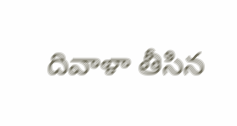దివాళా తీసిన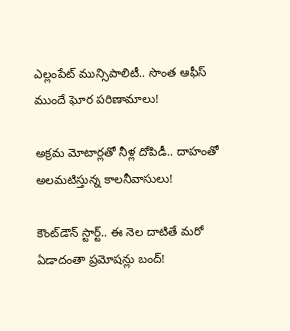ఎల్లంపేట్ మున్సిపాలిటీ.. సొంత ఆఫీస్ ముందే ఘోర పరిణామాలు!

అక్రమ మోటార్లతో నీళ్ల దోపిడీ.. దాహంతో అలమటిస్తున్న కాలనీవాసులు!

కౌంట్‌డౌన్ స్టార్ట్.. ఈ నెల దాటితే మరో ఏడాదంతా ప్రమోషన్లు బంద్!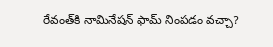రేవంత్‌కి నామినేషన్ ఫామ్ నింపడం వచ్చా?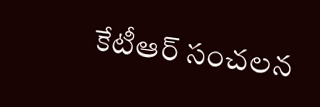కేటీఆర్ సంచలన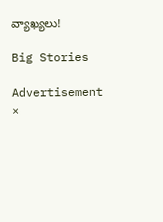వ్యాఖ్యలు!

Big Stories

Advertisement
×